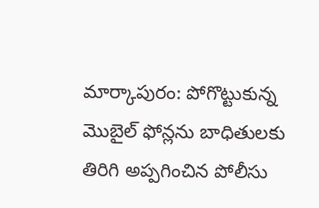మార్కాపురం: పోగొట్టుకున్న మొబైల్ ఫోన్లను బాధితులకు తిరిగి అప్పగించిన పోలీసు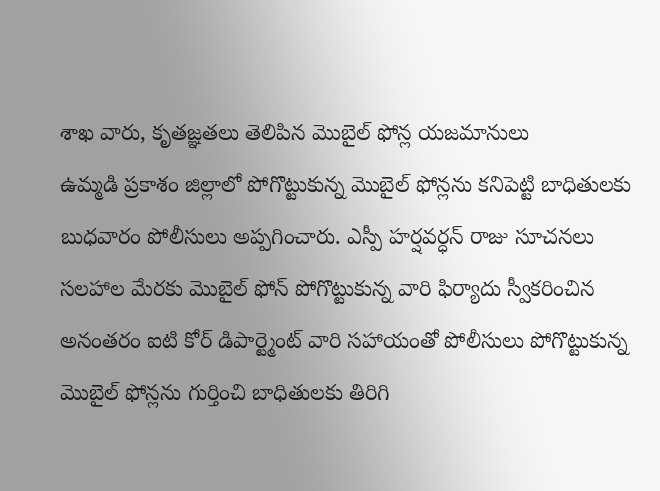శాఖ వారు, కృతజ్ఞతలు తెలిపిన మొబైల్ ఫోన్ల యజమానులు
ఉమ్మడి ప్రకాశం జిల్లాలో పోగొట్టుకున్న మొబైల్ ఫోన్లను కనిపెట్టి బాధితులకు బుధవారం పోలీసులు అప్పగించారు. ఎస్పీ హర్షవర్ధన్ రాజు సూచనలు సలహాల మేరకు మొబైల్ ఫోన్ పోగొట్టుకున్న వారి ఫిర్యాదు స్వీకరించిన అనంతరం ఐటి కోర్ డిపార్ట్మెంట్ వారి సహాయంతో పోలీసులు పోగొట్టుకున్న మొబైల్ ఫోన్లను గుర్తించి బాధితులకు తిరిగి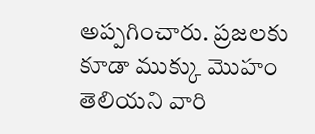అప్పగించారు. ప్రజలకు కూడా ముక్కు మొహం తెలియని వారి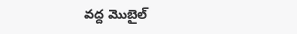వద్ద మొబైల్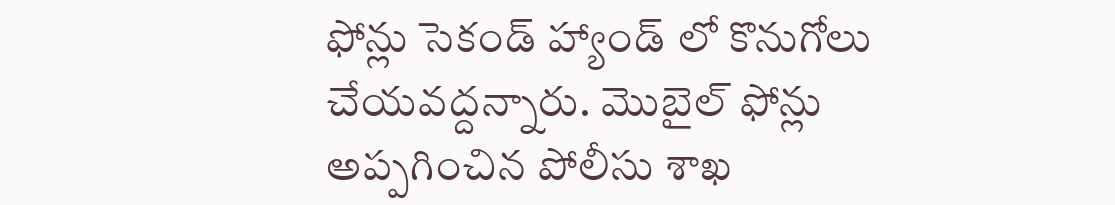ఫోన్లు సెకండ్ హ్యాండ్ లో కొనుగోలు చేయవద్దన్నారు. మొబైల్ ఫోన్లు అప్పగించిన పోలీసు శాఖ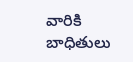వారికి బాధితులు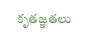కృతజ్ఞతలు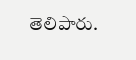తెలిపారు.